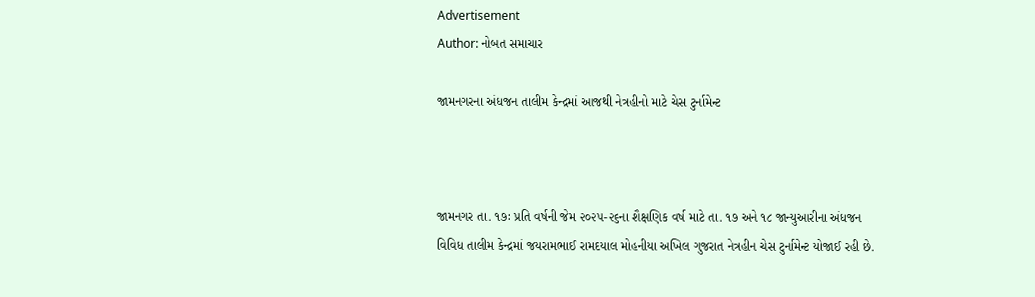Advertisement
Author: નોબત સમાચાર

જામનગરના અંધજન તાલીમ કેન્દ્રમાં આજથી નેત્રહીનો માટે ચેસ ટુર્નામેન્ટ



જામનગર તા. ૧૭ઃ પ્રતિ વર્ષની જેમ ૨૦૨૫-૨૬ના શૈક્ષણિક વર્ષ માટે તા. ૧૭ અને ૧૮ જાન્યુઆરીના અંધજન વિવિધ તાલીમ કેન્દ્રમાં જયરામભાઈ રામદયાલ મોહનીયા અખિલ ગુજરાત નેત્રહીન ચેસ ટુર્નામેન્ટ યોજાઈ રહી છે.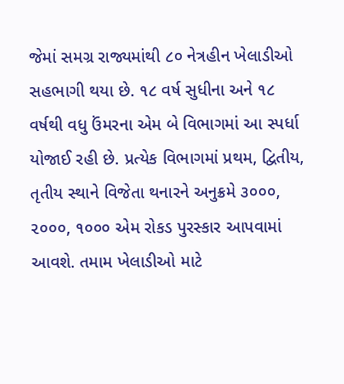જેમાં સમગ્ર રાજ્યમાંથી ૮૦ નેત્રહીન ખેલાડીઓ સહભાગી થયા છે. ૧૮ વર્ષ સુધીના અને ૧૮ વર્ષથી વધુ ઉંમરના એમ બે વિભાગમાં આ સ્પર્ધા યોજાઈ રહી છે. પ્રત્યેક વિભાગમાં પ્રથમ, દ્વિતીય, તૃતીય સ્થાને વિજેતા થનારને અનુક્રમે ૩૦૦૦, ૨૦૦૦, ૧૦૦૦ એમ રોકડ પુરસ્કાર આપવામાં આવશે. તમામ ખેલાડીઓ માટે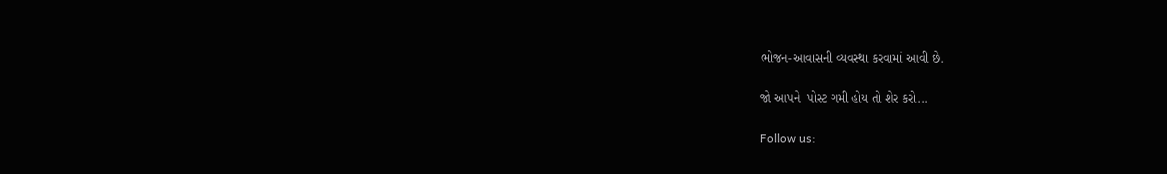ભોજન-આવાસની વ્યવસ્થા કરવામાં આવી છે.

જો આપને  પોસ્ટ ગમી હોય તો શેર કરો...

Follow us: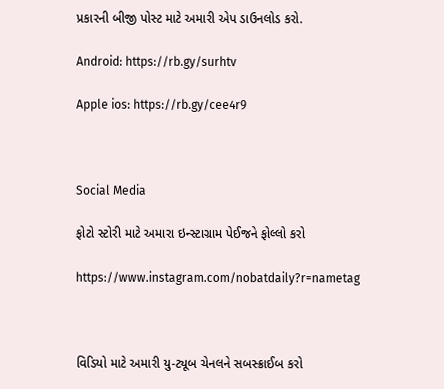પ્રકારની બીજી પોસ્ટ માટે અમારી એપ ડાઉનલોડ કરો.

Android: https://rb.gy/surhtv

Apple ios: https://rb.gy/cee4r9



Social Media

ફોટો સ્ટોરી માટે અમારા ઇન્સ્ટાગ્રામ પેઈજને ફોલ્લો કરો

https://www.instagram.com/nobatdaily?r=nametag



વિડિયો માટે અમારી યુ-ટ્યૂબ ચેનલને સબસ્ક્રાઈબ કરો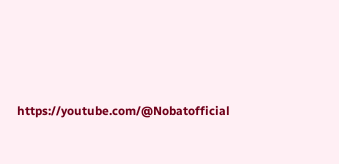https://youtube.com/@Nobatofficial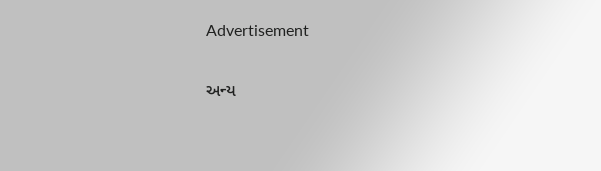Advertisement

અન્ય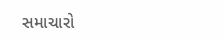સમાચારો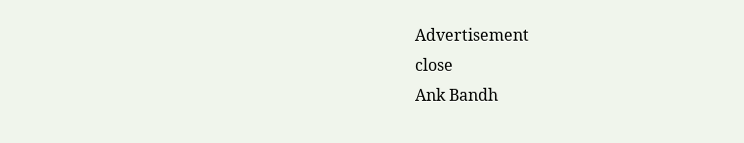Advertisement
close
Ank Bandh